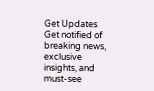Get Updates
Get notified of breaking news, exclusive insights, and must-see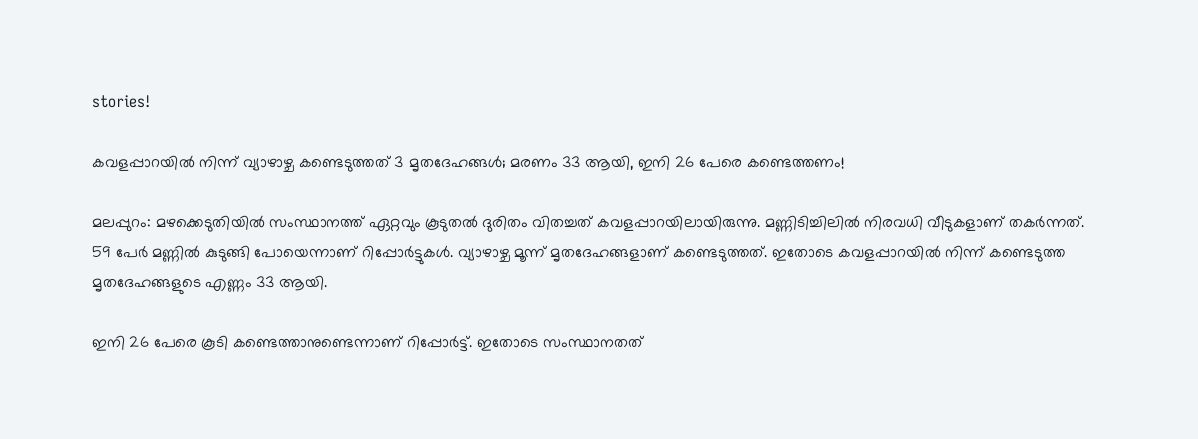stories!

കവളപ്പാറയിൽ നിന്ന് വ്യാഴാഴ്ച കണ്ടെടുത്തത് 3 മൃതദേഹങ്ങൾ; മരണം 33 ആയി, ഇനി 26 പേരെ കണ്ടെത്തണം!

മലപ്പുറം: മഴക്കെടുതിയിൽ സംസ്ഥാനത്ത് ഏറ്റവും കൂടുതൽ ദുരിതം വിതച്ചത് കവളപ്പാറയിലായിരുന്നു. മണ്ണിടിച്ചിലിൽ നിരവധി വീടുകളാണ് തകർന്നത്. 59 പേർ മണ്ണിൽ കുടുങ്ങി പോയെന്നാണ് റിപ്പോർട്ടുകൾ. വ്യാഴാഴ്ച മൂന്ന് മൃതദേഹങ്ങളാണ് കണ്ടെടുത്തത്. ഇതോടെ കവളപ്പാറയിൽ നിന്ന് കണ്ടെടുത്ത മൃതദേഹങ്ങളുടെ എണ്ണം 33 ആയി.

ഇനി 26 പേരെ കൂടി കണ്ടെത്താനുണ്ടെന്നാണ് റിപ്പോർട്ട്. ഇതോടെ സംസ്ഥാനതത്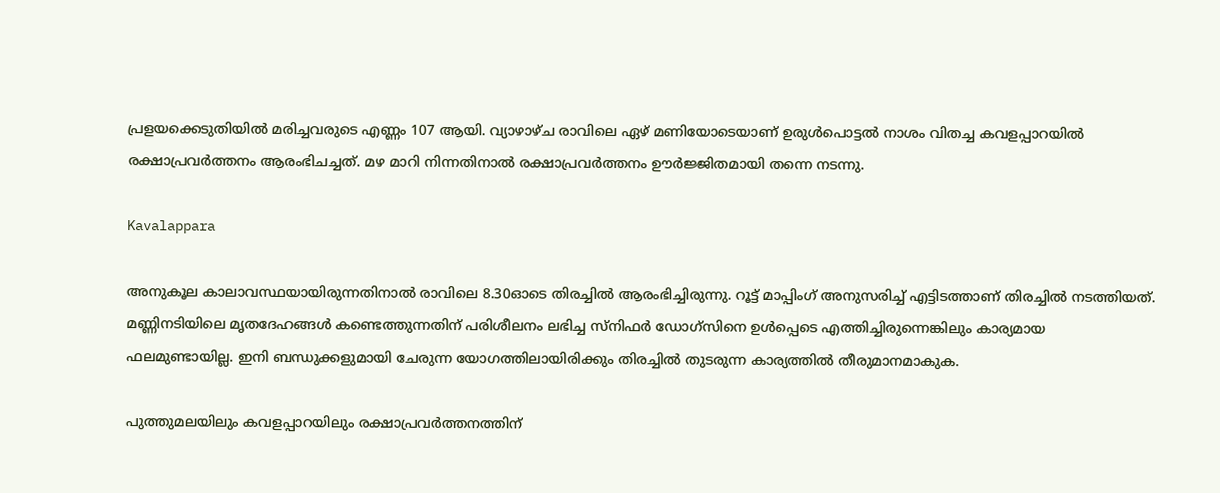പ്രളയക്കെടുതിയിൽ മരിച്ചവരുടെ എണ്ണം 107 ആയി. വ്യാഴാഴ്ച രാവിലെ ഏഴ് മണിയോടെയാണ് ഉരുൾപൊട്ടൽ നാശം വിതച്ച കവളപ്പാറയിൽ രക്ഷാപ്രവർത്തനം ആരംഭിചച്ചത്. മഴ മാറി നിന്നതിനാൽ രക്ഷാപ്രവർത്തനം ഊർജ്ജിതമായി തന്നെ നടന്നു.

Kavalappara

അനുകൂല കാലാവസ്ഥയായിരുന്നതിനാല്‍ രാവിലെ 8.30ഓടെ തിരച്ചില്‍ ആരംഭിച്ചിരുന്നു. റൂട്ട് മാപ്പിംഗ് അനുസരിച്ച് എട്ടിടത്താണ് തിരച്ചില്‍ നടത്തിയത്. മണ്ണിനടിയിലെ മൃതദേഹങ്ങള്‍ കണ്ടെത്തുന്നതിന് പരിശീലനം ലഭിച്ച സ്‌നിഫര്‍ ഡോഗ്‌സിനെ ഉള്‍പ്പെടെ എത്തിച്ചിരുന്നെങ്കിലും കാര്യമായ ഫലമുണ്ടായില്ല. ഇനി ബന്ധുക്കളുമായി ചേരുന്ന യോഗത്തിലായിരിക്കും തിരച്ചിൽ തുടരുന്ന കാര്യത്തിൽ തീരുമാനമാകുക.

പുത്തുമലയിലും കവളപ്പാറയിലും രക്ഷാപ്രവർത്തനത്തിന്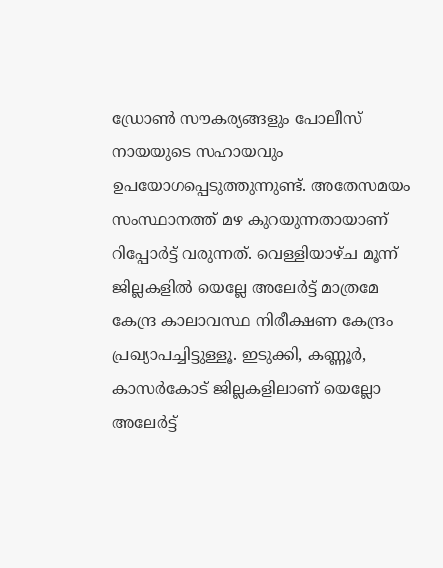ഡ്രോൺ സൗകര്യങ്ങളും പോലീസ് നായയുടെ സഹായവും ഉപയോഗപ്പെടുത്തുന്നുണ്ട്. അതേസമയം സംസ്ഥാനത്ത് മഴ കുറയുന്നതായാണ് റിപ്പോർട്ട് വരുന്നത്. വെള്ളിയാഴ്ച മൂന്ന് ജില്ലകളിൽ യെല്ലേ അലേർട്ട് മാത്രമേ കേന്ദ്ര കാലാവസ്ഥ നിരീക്ഷണ കേന്ദ്രം പ്രഖ്യാപച്ചിട്ടുള്ളൂ. ഇടുക്കി, കണ്ണൂർ, കാസർകോട് ജില്ലകളിലാണ് യെല്ലോ അലേർട്ട്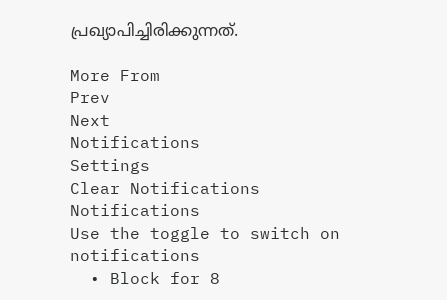പ്രഖ്യാപിച്ചിരിക്കുന്നത്.

More From
Prev
Next
Notifications
Settings
Clear Notifications
Notifications
Use the toggle to switch on notifications
  • Block for 8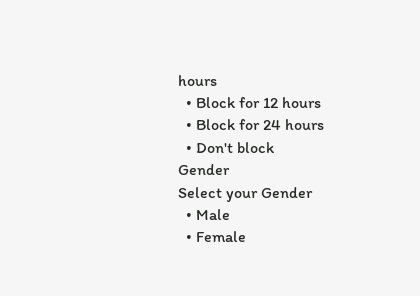hours
  • Block for 12 hours
  • Block for 24 hours
  • Don't block
Gender
Select your Gender
  • Male
  • Female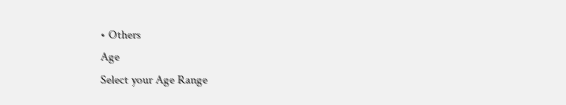• Others
Age
Select your Age Range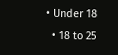• Under 18
  • 18 to 25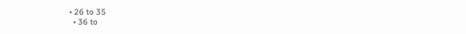• 26 to 35
  • 36 to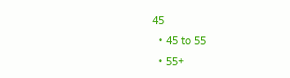45
  • 45 to 55
  • 55+